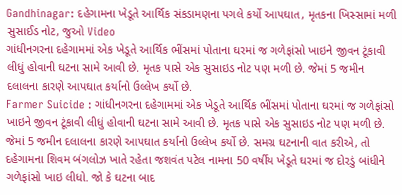Gandhinagar: દહેગામના ખેડૂતે આર્થિક સંકડામણના પગલે કર્યો આપઘાત, મૃતકના ખિસ્સામાં મળી સુસાઈડ નોટ, જુઓ Video
ગાંધીનગરના દહેગામમાં એક ખેડૂતે આર્થિક ભીંસમાં પોતાના ઘરમાં જ ગળેફાંસો ખાઇને જીવન ટૂંકાવી લીધું હોવાની ઘટના સામે આવી છે. મૃતક પાસે એક સુસાઇડ નોટ પણ મળી છે. જેમાં 5 જમીન દલાલના કારણે આપઘાત કર્યાનો ઉલ્લેખ કર્યો છે.
Farmer Suicide : ગાંધીનગરના દહેગામમાં એક ખેડૂતે આર્થિક ભીંસમાં પોતાના ઘરમાં જ ગળેફાંસો ખાઇને જીવન ટૂંકાવી લીધું હોવાની ઘટના સામે આવી છે. મૃતક પાસે એક સુસાઇડ નોટ પણ મળી છે. જેમાં 5 જમીન દલાલના કારણે આપઘાત કર્યાનો ઉલ્લેખ કર્યો છે. સમગ્ર ઘટનાની વાત કરીએ, તો દહેગામના શિવમ બંગલોઝ ખાતે રહેતા જશવંત પટેલ નામના 50 વર્ષીય ખેડૂતે ઘરમાં જ દોરડું બાંધીને ગળેફાંસો ખાઇ લીધો. જો કે ઘટના બાદ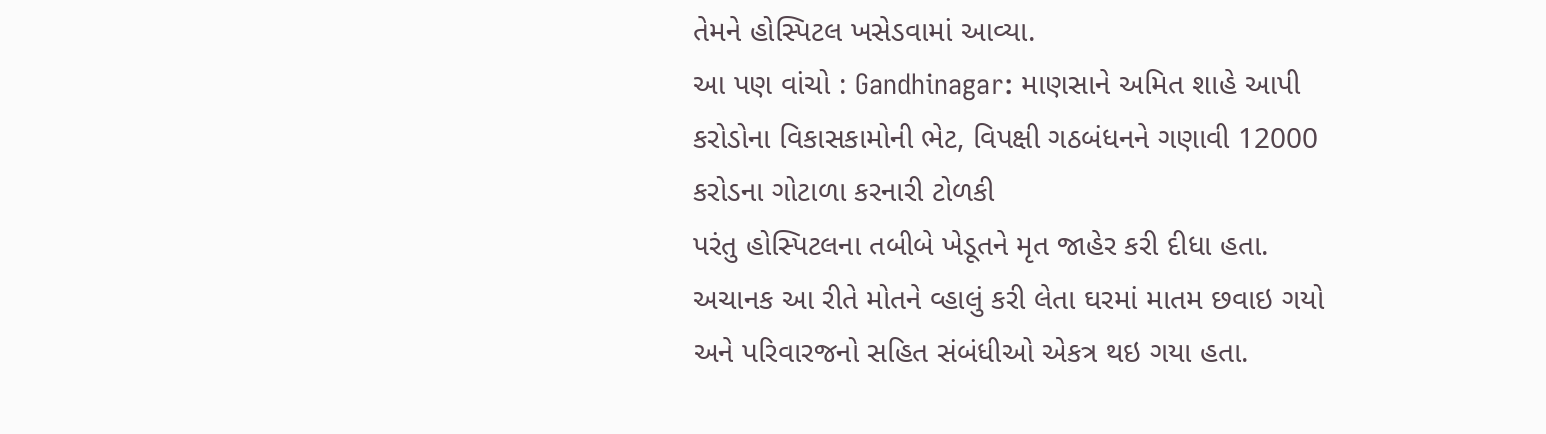તેમને હોસ્પિટલ ખસેડવામાં આવ્યા.
આ પણ વાંચો : Gandhinagar: માણસાને અમિત શાહે આપી કરોડોના વિકાસકામોની ભેટ, વિપક્ષી ગઠબંધનને ગણાવી 12000 કરોડના ગોટાળા કરનારી ટોળકી
પરંતુ હોસ્પિટલના તબીબે ખેડૂતને મૃત જાહેર કરી દીધા હતા. અચાનક આ રીતે મોતને વ્હાલું કરી લેતા ઘરમાં માતમ છવાઇ ગયો અને પરિવારજનો સહિત સંબંધીઓ એકત્ર થઇ ગયા હતા.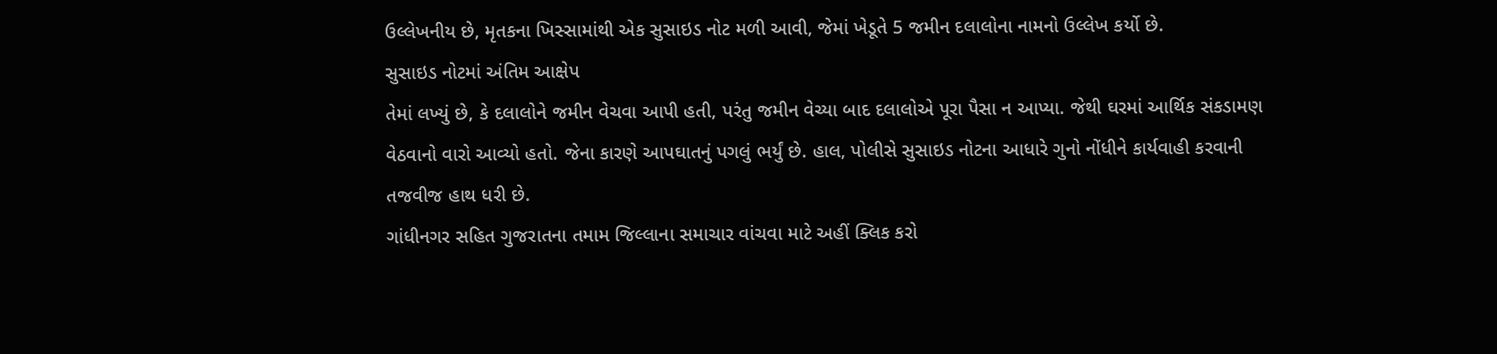ઉલ્લેખનીય છે, મૃતકના ખિસ્સામાંથી એક સુસાઇડ નોટ મળી આવી, જેમાં ખેડૂતે 5 જમીન દલાલોના નામનો ઉલ્લેખ કર્યો છે.
સુસાઇડ નોટમાં અંતિમ આક્ષેપ
તેમાં લખ્યું છે, કે દલાલોને જમીન વેચવા આપી હતી, પરંતુ જમીન વેચ્યા બાદ દલાલોએ પૂરા પૈસા ન આપ્યા. જેથી ઘરમાં આર્થિક સંકડામણ વેઠવાનો વારો આવ્યો હતો. જેના કારણે આપઘાતનું પગલું ભર્યું છે. હાલ, પોલીસે સુસાઇડ નોટના આધારે ગુનો નોંધીને કાર્યવાહી કરવાની તજવીજ હાથ ધરી છે.
ગાંધીનગર સહિત ગુજરાતના તમામ જિલ્લાના સમાચાર વાંચવા માટે અહીં ક્લિક કરો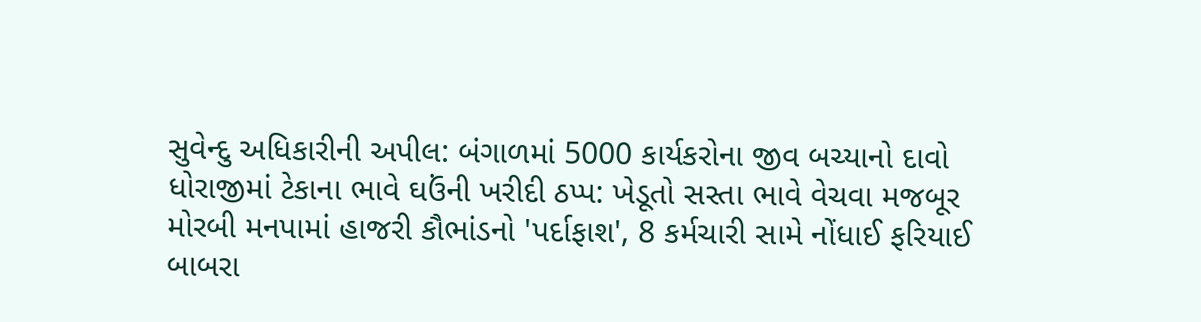સુવેન્દુ અધિકારીની અપીલ: બંગાળમાં 5000 કાર્યકરોના જીવ બચ્યાનો દાવો
ધોરાજીમાં ટેકાના ભાવે ઘઉંની ખરીદી ઠપ્પ: ખેડૂતો સસ્તા ભાવે વેચવા મજબૂર
મોરબી મનપામાં હાજરી કૌભાંડનો 'પર્દાફાશ', 8 કર્મચારી સામે નોંધાઈ ફરિયાઈ
બાબરા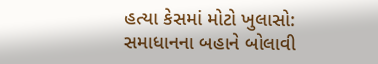હત્યા કેસમાં મોટો ખુલાસો: સમાધાનના બહાને બોલાવી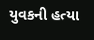યુવકની હત્યા